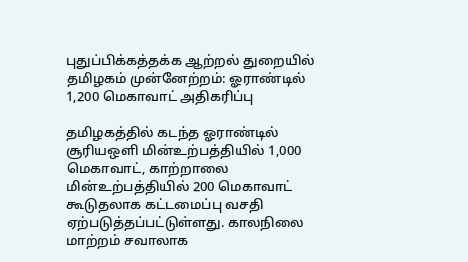புதுப்பிக்கத்தக்க ஆற்றல் துறையில் தமிழகம் முன்னேற்றம்: ஓராண்டில் 1,200 மெகாவாட் அதிகரிப்பு

தமிழகத்தில் கடந்த ஓராண்டில் சூரியஒளி மின்உற்பத்தியில் 1,000 மெகாவாட், காற்றாலை மின்உற்பத்தியில் 200 மெகாவாட் கூடுதலாக கட்டமைப்பு வசதி ஏற்படுத்தப்பட்டுள்ளது. காலநிலை மாற்றம் சவாலாக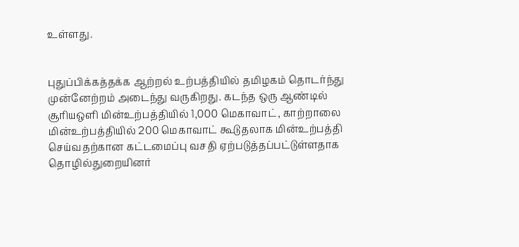உள்ளது.


புதுப்பிக்கத்தக்க ஆற்றல் உற்பத்தியில் தமிழகம் தொடர்ந்து முன்னேற்றம் அடைந்து வருகிறது. கடந்த ஒரு ஆண்டில் சூரியஒளி மின்உற்பத்தியில் 1,000 மெகாவாட், காற்றாலை மின்உற்பத்தியில் 200 மெகாவாட் கூடுதலாக மின்உற்பத்தி செய்வதற்கான கட்டமைப்பு வசதி ஏற்படுத்தப்பட்டுள்ளதாக தொழில்துறையினர்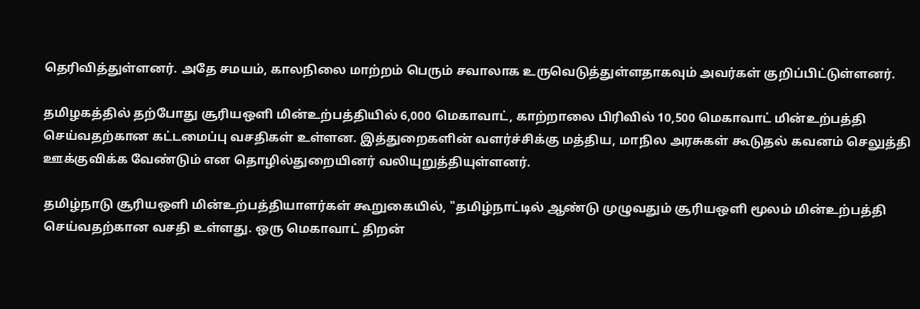தெரிவித்துள்ளனர். அதே சமயம், காலநிலை மாற்றம் பெரும் சவாலாக உருவெடுத்துள்ளதாகவும் அவர்கள் குறிப்பிட்டுள்ளனர்.

தமிழகத்தில் தற்போது சூரியஒளி மின்உற்பத்தியில் 6,000 மெகாவாட், காற்றாலை பிரிவில் 10,500 மெகாவாட் மின்உற்பத்தி செய்வதற்கான கட்டமைப்பு வசதிகள் உள்ளன. இத்துறைகளின் வளர்ச்சிக்கு மத்திய, மாநில அரசுகள் கூடுதல் கவனம் செலுத்தி ஊக்குவிக்க வேண்டும் என தொழில்துறையினர் வலியுறுத்தியுள்ளனர்.

தமிழ்நாடு சூரியஒளி மின்உற்பத்தியாளர்கள் கூறுகையில், "தமிழ்நாட்டில் ஆண்டு முழுவதும் சூரியஒளி மூலம் மின்உற்பத்தி செய்வதற்கான வசதி உள்ளது. ஒரு மெகாவாட் திறன்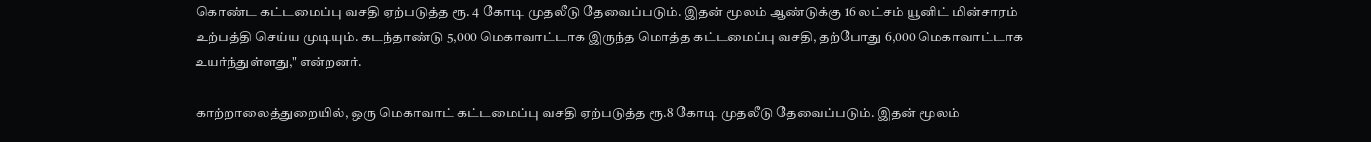கொண்ட கட்டமைப்பு வசதி ஏற்படுத்த ரூ. 4 கோடி முதலீடு தேவைப்படும். இதன் மூலம் ஆண்டுக்கு 16 லட்சம் யூனிட் மின்சாரம் உற்பத்தி செய்ய முடியும். கடந்தாண்டு 5,000 மெகாவாட்டாக இருந்த மொத்த கட்டமைப்பு வசதி, தற்போது 6,000 மெகாவாட்டாக உயர்ந்துள்ளது," என்றனர்.

காற்றாலைத்துறையில், ஒரு மெகாவாட் கட்டமைப்பு வசதி ஏற்படுத்த ரூ.8 கோடி முதலீடு தேவைப்படும். இதன் மூலம்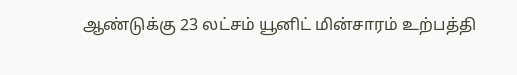ஆண்டுக்கு 23 லட்சம் யூனிட் மின்சாரம் உற்பத்தி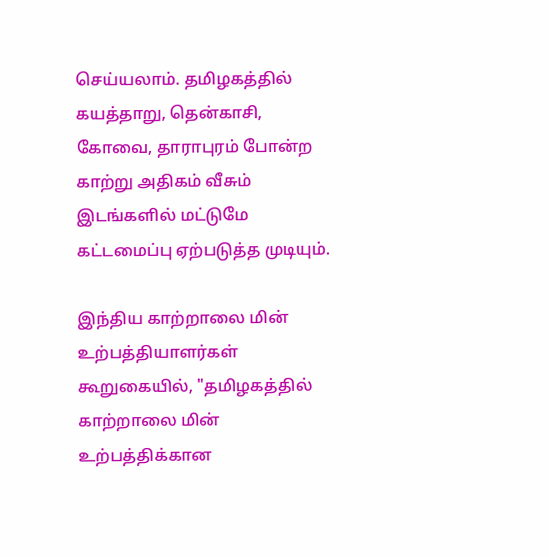செய்யலாம். தமிழகத்தில் கயத்தாறு, தென்காசி, கோவை, தாராபுரம் போன்ற காற்று அதிகம் வீசும் இடங்களில் மட்டுமே கட்டமைப்பு ஏற்படுத்த முடியும்.

இந்திய காற்றாலை மின் உற்பத்தியாளர்கள் கூறுகையில், "தமிழகத்தில் காற்றாலை மின் உற்பத்திக்கான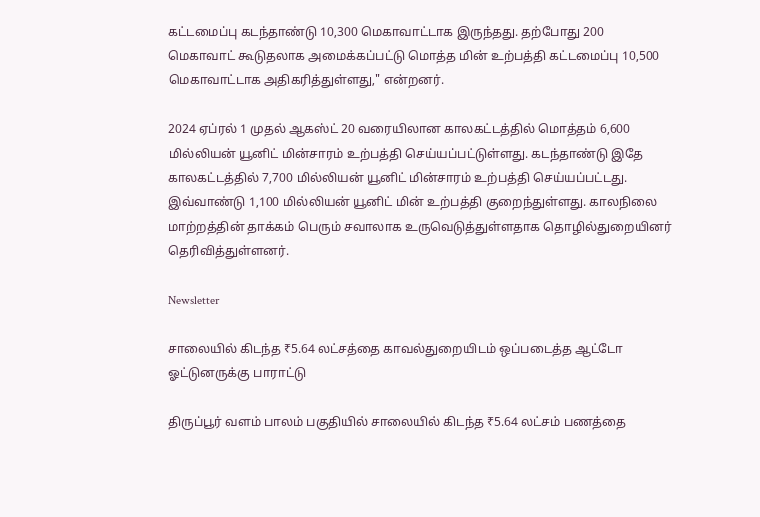கட்டமைப்பு கடந்தாண்டு 10,300 மெகாவாட்டாக இருந்தது. தற்போது 200 மெகாவாட் கூடுதலாக அமைக்கப்பட்டு மொத்த மின் உற்பத்தி கட்டமைப்பு 10,500 மெகாவாட்டாக அதிகரித்துள்ளது," என்றனர்.

2024 ஏப்ரல் 1 முதல் ஆகஸ்ட் 20 வரையிலான காலகட்டத்தில் மொத்தம் 6,600 மில்லியன் யூனிட் மின்சாரம் உற்பத்தி செய்யப்பட்டுள்ளது. கடந்தாண்டு இதே காலகட்டத்தில் 7,700 மில்லியன் யூனிட் மின்சாரம் உற்பத்தி செய்யப்பட்டது. இவ்வாண்டு 1,100 மில்லியன் யூனிட் மின் உற்பத்தி குறைந்துள்ளது. காலநிலை மாற்றத்தின் தாக்கம் பெரும் சவாலாக உருவெடுத்துள்ளதாக தொழில்துறையினர் தெரிவித்துள்ளனர்.

Newsletter

சாலையில் கிடந்த ₹5.64 லட்சத்தை காவல்துறையிடம் ஒப்படைத்த ஆட்டோ ஓட்டுனருக்கு பாராட்டு

திருப்பூர் வளம் பாலம் பகுதியில் சாலையில் கிடந்த ₹5.64 லட்சம் பணத்தை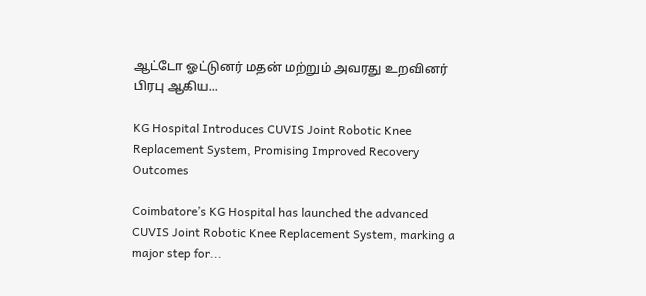ஆட்டோ ஓட்டுனர் மதன் மற்றும் அவரது உறவினர் பிரபு ஆகிய...

KG Hospital Introduces CUVIS Joint Robotic Knee Replacement System, Promising Improved Recovery Outcomes

Coimbatore’s KG Hospital has launched the advanced CUVIS Joint Robotic Knee Replacement System, marking a major step for...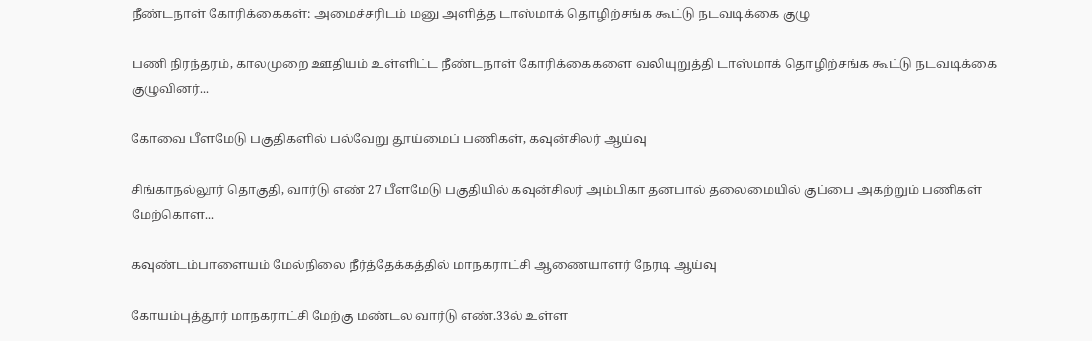நீண்டநாள் கோரிக்கைகள்: அமைச்சரிடம் மனு அளித்த டாஸ்மாக் தொழிற்சங்க கூட்டு நடவடிக்கை குழு

பணி நிரந்தரம், காலமுறை ஊதியம் உள்ளிட்ட நீண்டநாள் கோரிக்கைகளை வலியுறுத்தி டாஸ்மாக் தொழிற்சங்க கூட்டு நடவடிக்கை குழுவினர்...

கோவை பீளமேடு பகுதிகளில் பல்வேறு தூய்மைப் பணிகள், கவுன்சிலர் ஆய்வு

சிங்காநல்லூர் தொகுதி, வார்டு எண் 27 பீளமேடு பகுதியில் கவுன்சிலர் அம்பிகா தனபால் தலைமையில் குப்பை அகற்றும் பணிகள் மேற்கொள...

கவுண்டம்பாளையம் மேல்நிலை நீர்த்தேக்கத்தில் மாநகராட்சி ஆணையாளர் நேரடி ஆய்வு

கோயம்புத்தூர் மாநகராட்சி மேற்கு மண்டல வார்டு எண்.33ல் உள்ள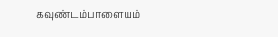கவுண்டம்பாளையம்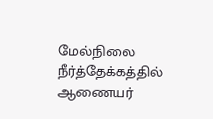மேல்நிலை நீர்த்தேக்கத்தில் ஆணையர்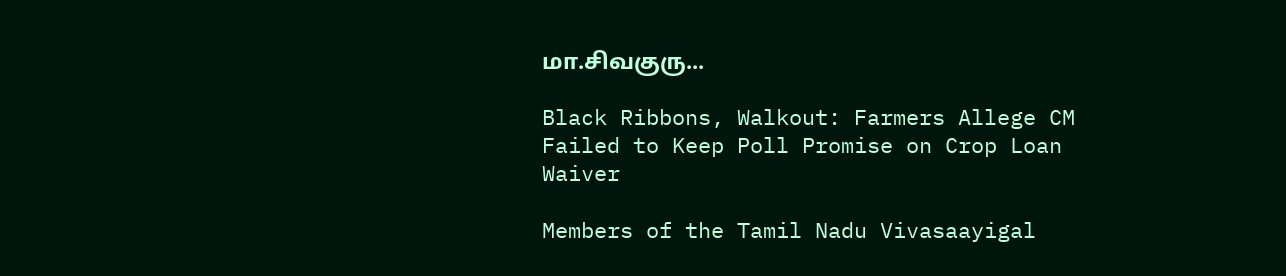மா.சிவகுரு...

Black Ribbons, Walkout: Farmers Allege CM Failed to Keep Poll Promise on Crop Loan Waiver

Members of the Tamil Nadu Vivasaayigal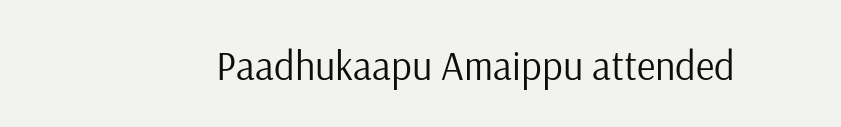Paadhukaapu Amaippu attended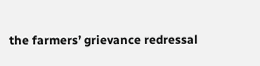the farmers’ grievance redressal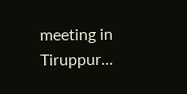meeting in Tiruppur...